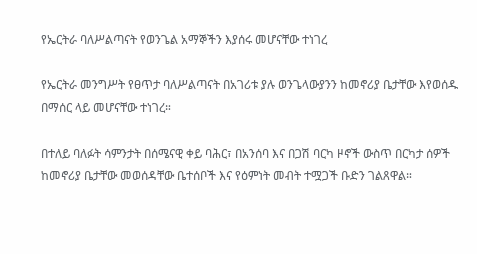የኤርትራ ባለሥልጣናት የወንጌል አማኞችን እያሰሩ መሆናቸው ተነገረ

የኤርትራ መንግሥት የፀጥታ ባለሥልጣናት በአገሪቱ ያሉ ወንጌላውያንን ከመኖሪያ ቤታቸው እየወሰዱ በማሰር ላይ መሆናቸው ተነገረ።

በተለይ ባለፉት ሳምንታት በሰሜናዊ ቀይ ባሕር፣ በአንሰባ እና በጋሽ ባርካ ዞኖች ውስጥ በርካታ ሰዎች ከመኖሪያ ቤታቸው መወሰዳቸው ቤተሰቦች እና የዕምነት መብት ተሟጋች ቡድን ገልጸዋል።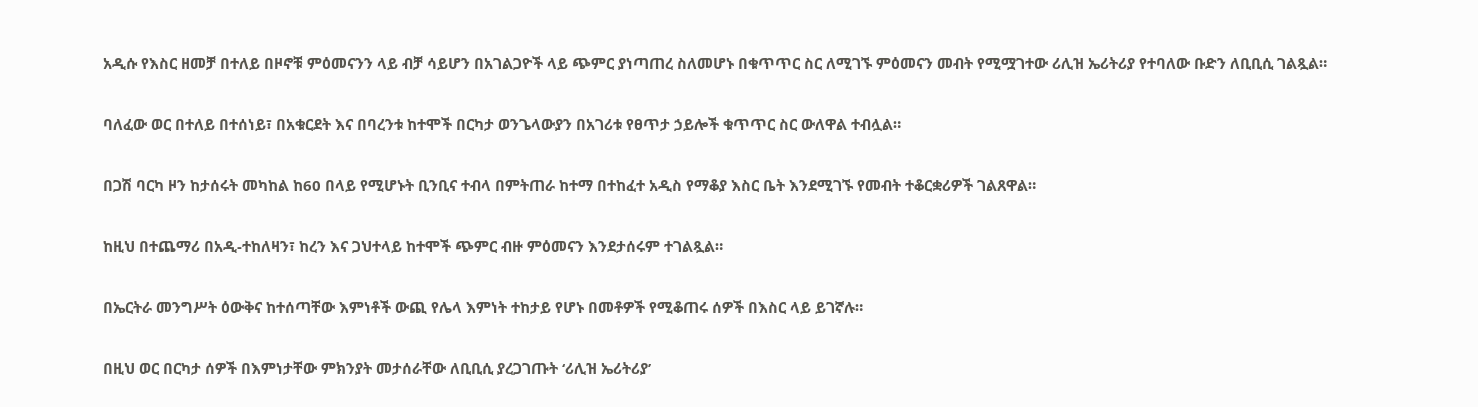አዲሱ የእስር ዘመቻ በተለይ በዞኖቹ ምዕመናንን ላይ ብቻ ሳይሆን በአገልጋዮች ላይ ጭምር ያነጣጠረ ስለመሆኑ በቁጥጥር ስር ለሚገኙ ምዕመናን መብት የሚሟገተው ሪሊዝ ኤሪትሪያ የተባለው ቡድን ለቢቢሲ ገልጿል።

ባለፈው ወር በተለይ በተሰነይ፣ በአቁርደት እና በባረንቱ ከተሞች በርካታ ወንጌላውያን በአገሪቱ የፀጥታ ኃይሎች ቁጥጥር ስር ውለዋል ተብሏል።

በጋሽ ባርካ ዞን ከታሰሩት መካከል ከ60 በላይ የሚሆኑት ቢንቢና ተብላ በምትጠራ ከተማ በተከፈተ አዲስ የማቆያ እስር ቤት እንደሚገኙ የመብት ተቆርቋሪዎች ገልጸዋል።

ከዚህ በተጨማሪ በአዲ-ተከለዛን፣ ከረን እና ጋህተላይ ከተሞች ጭምር ብዙ ምዕመናን እንደታሰሩም ተገልጿል።

በኤርትራ መንግሥት ዕውቅና ከተሰጣቸው እምነቶች ውጪ የሌላ እምነት ተከታይ የሆኑ በመቶዎች የሚቆጠሩ ሰዎች በእስር ላይ ይገኛሉ።

በዚህ ወር በርካታ ሰዎች በእምነታቸው ምክንያት መታሰራቸው ለቢቢሲ ያረጋገጡት ‘ሪሊዝ ኤሪትሪያ’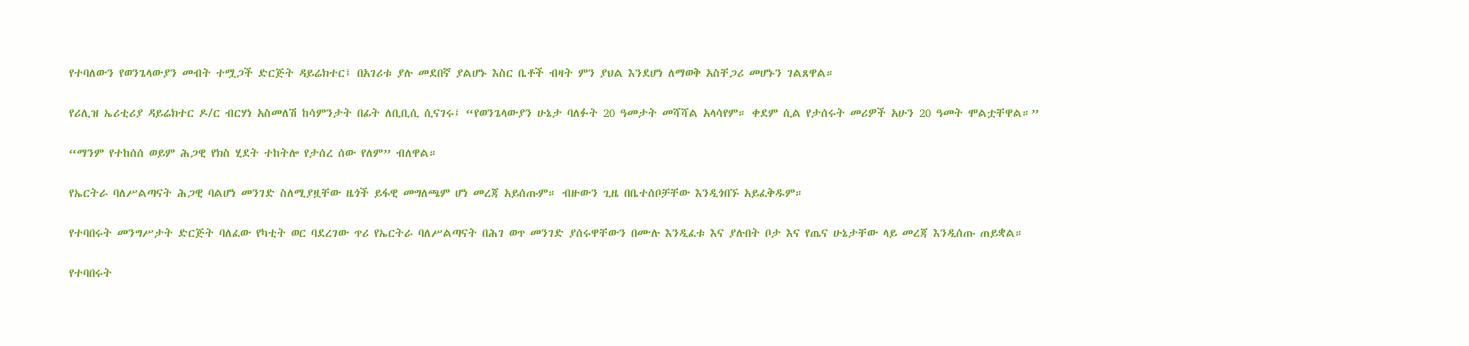የተባለውን የወንጌላውያን መብት ተሟጋች ድርጅት ዳይሬክተር፤ በአገሪቱ ያሉ መደበኛ ያልሆኑ እስር ቤቶች ብዛት ምን ያህል እንደሆነ ለማወቅ አስቸጋሪ መሆኑን ገልጸዋል።

የሪሊዝ ኤሪቲሪያ ዳይሬክተር ዶ/ር ብርሃነ አስመለሽ ከሳምንታት በፊት ለቢቢሲ ሲናገሩ፤ “የወንጌላውያን ሁኔታ ባለፉት 20 ዓመታት መሻሻል አላሳየም። ቀደም ሲል የታሰሩት መሪዎች አሁን 20 ዓመት ሞልቷቸዋል።”

“ማንም የተከሰሰ ወይም ሕጋዊ የክስ ሂደት ተከትሎ የታሰረ ሰው የለም” ብለዋል።

የኤርትራ ባለሥልጣናት ሕጋዊ ባልሆነ መንገድ ስለሚያዟቸው ዜጎች ይፋዊ መግለጫም ሆነ መረጃ አይሰጡም። ብዙውን ጊዜ በቤተሰቦቻቸው እንዲጎበኙ አይፈቅዱም።

የተባበሩት መንግሥታት ድርጅት ባለፈው የካቲት ወር ባደረገው ጥሪ የኤርትራ ባለሥልጣናት በሕገ ወጥ መንገድ ያሰሩዋቸውን በሙሉ እንዲፈቱ እና ያሉበት ቦታ እና የጤና ሁኔታቸው ላይ መረጃ እንዲሰጡ ጠይቋል።

የተባበሩት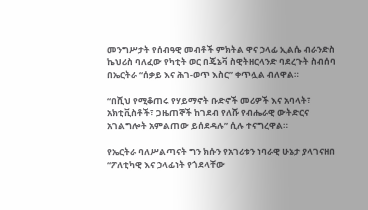መንግሥታት የሰብዓዊ መብቶች ምክትል ዋና ኃላፊ ኢልሴ ብራንድስ ኬህሪስ ባለፈው የካቲት ወር በጄኔቫ ስዊትዘርላንድ ባደረጉት ስብሰባ በኤርትራ “ሰቃይ እና ሕገ-ወጥ እስር” ቀጥሏል ብለዋል።

“በሺህ የሚቆጠሩ የሃይማኖት ቡድኖች መሪዎች እና አባላት፣ አክቲቪስቶች፣ ጋዜጠኞች ከገደብ የለሹ የብሔራዊ ውትድርና አገልግሎት አምልጠው ይሰደዳሉ” ሲሉ ተናግረዋል።

የኤርትራ ባለሥልጣናት ግን ክሱን የአገሪቱን ነባራዊ ሁኔታ ያላገናዘበ “ፖለቲካዊ እና ኃላፊነት የጎደላቸው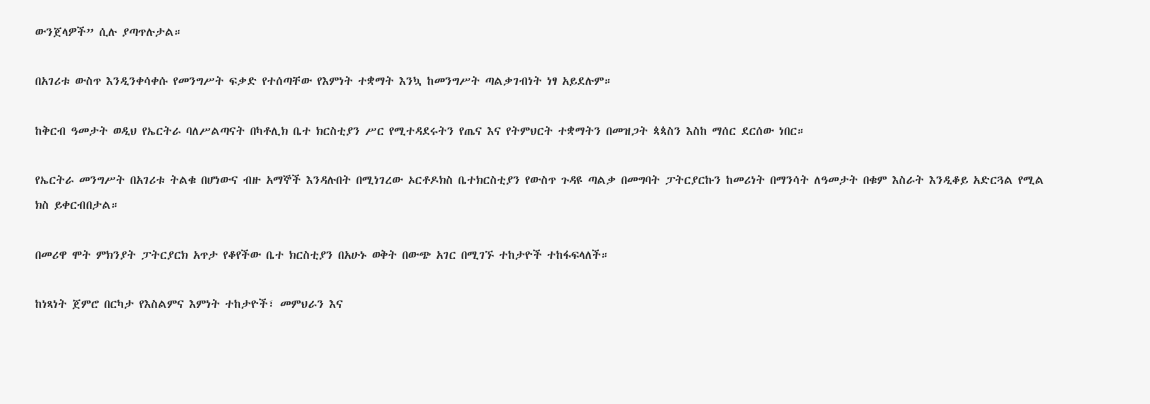ውንጀላዎች” ሲሉ ያጣጥሉታል።

በአገሪቱ ውስጥ እንዲንቀሳቀሱ የመንግሥት ፍቃድ የተሰጣቸው የእምነት ተቋማት እንኳ ከመንግሥት ጣልቃገብነት ነፃ አይደሉም።

ከቅርብ ዓመታት ወዲህ የኤርትራ ባለሥልጣናት በካቶሊክ ቤተ ክርስቲያን ሥር የሚተዳደሩትን የጤና እና የትምህርት ተቋማትን በመዝጋት ጳጳስን እስከ ማሰር ደርሰው ነበር።

የኤርትራ መንግሥት በአገሪቱ ትልቁ በሆነውና ብዙ አማኞች እንዳሉበት በሚነገረው ኦርቶዶክስ ቤተክርስቲያን የውስጥ ጉዳዩ ጣልቃ በመግባት ፓትርያርኩን ከመሪነት በማንሳት ለዓመታት በቁም እስራት እንዲቆይ አድርጓል የሚል ክስ ይቀርብበታል።

በመሪዋ ሞት ምክንያት ፓትርያርክ አጥታ የቆየችው ቤተ ክርስቲያን በአሁኑ ወቅት በውጭ አገር በሚገኙ ተከታዮች ተከፋፍላለች።

ከነጻነት ጀምሮ በርካታ የእስልምና እምነት ተከታዮች፣ መምህራን እና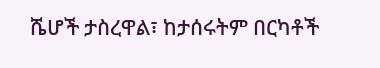ሼሆች ታስረዋል፣ ከታሰሩትም በርካቶች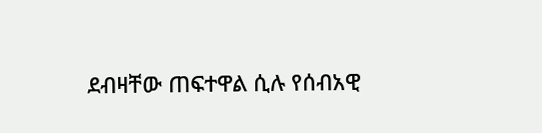ደብዛቸው ጠፍተዋል ሲሉ የሰብአዊ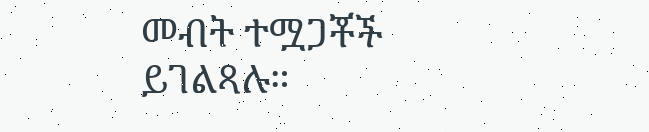መብት ተሟጋቾች ይገልጻሉ።